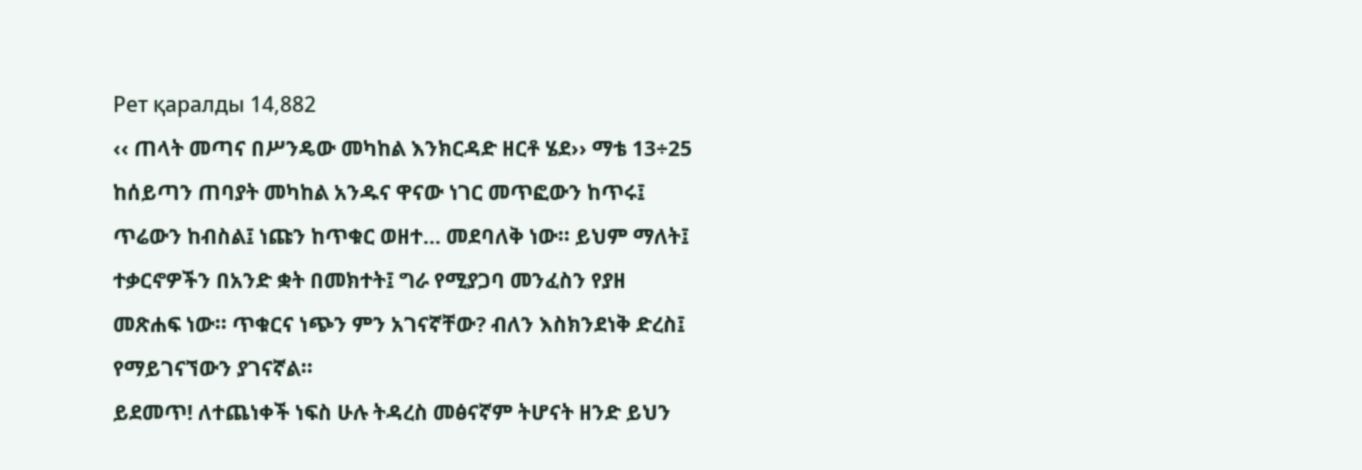Рет қаралды 14,882
‹‹ ጠላት መጣና በሥንዴው መካከል እንክርዳድ ዘርቶ ሄደ›› ማቴ 13÷25
ከሰይጣን ጠባያት መካከል አንዱና ዋናው ነገር መጥፎውን ከጥሩ፤ ጥሬውን ከብስል፤ ነጩን ከጥቁር ወዘተ… መደባለቅ ነው፡፡ ይህም ማለት፤ ተቃርኖዎችን በአንድ ቋት በመክተት፤ ግራ የሚያጋባ መንፈስን የያዘ መጽሐፍ ነው፡፡ ጥቁርና ነጭን ምን አገናኛቸው? ብለን እስክንደነቅ ድረስ፤ የማይገናኘውን ያገናኛል፡፡
ይደመጥ! ለተጨነቀች ነፍስ ሁሉ ትዳረስ መፅናኛም ትሆናት ዘንድ ይህን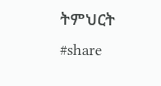ትምህርት #share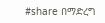#share በማድረግ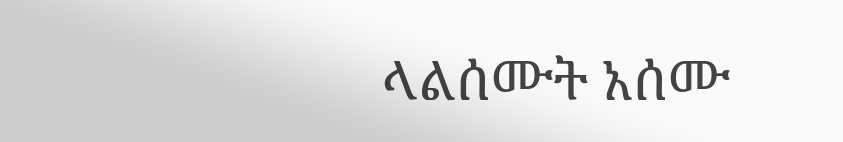ላልሰሙት አሰሙ